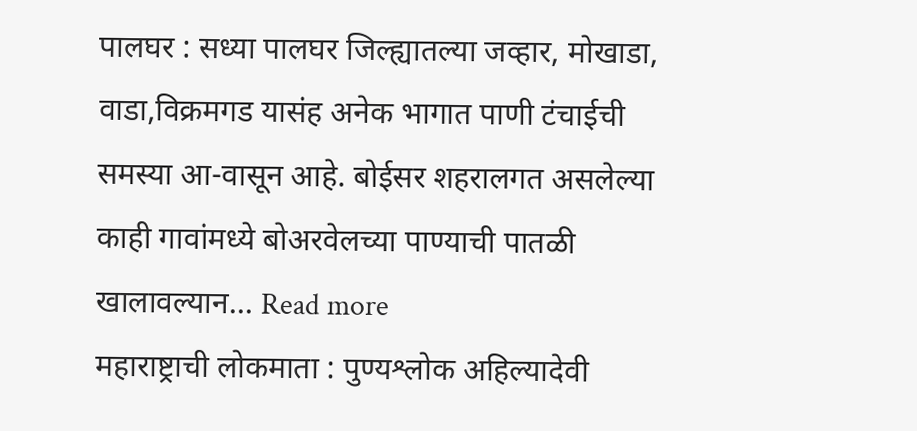पालघर : सध्या पालघर जिल्ह्यातल्या जव्हार, मोखाडा, वाडा,विक्रमगड यासंह अनेक भागात पाणी टंचाईची समस्या आ-वासून आहे. बोईसर शहरालगत असलेल्या काही गावांमध्ये बोअरवेलच्या पाण्याची पातळी खालावल्यान... Read more
महाराष्ट्राची लोकमाता : पुण्यश्लोक अहिल्यादेवी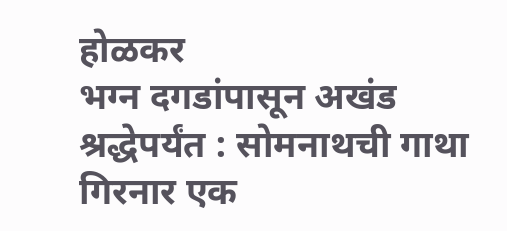होळकर
भग्न दगडांपासून अखंड श्रद्धेपर्यंत : सोमनाथची गाथा
गिरनार एक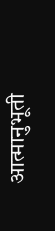आत्मानुभूती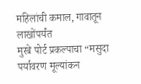महिलांची कमाल, गावातून लाखोंपर्यंत
मुरबे पोर्ट प्रकल्पाचा “मसुदा पर्यावरण मूल्यांकन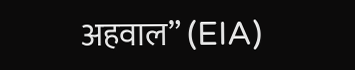अहवाल” (EIA)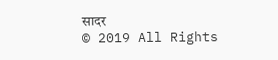सादर
© 2019 All Rights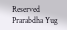Reserved Prarabdha Yug